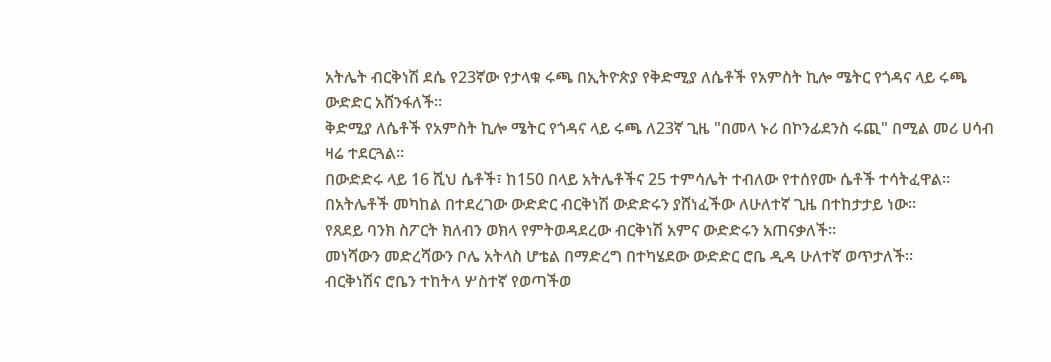አትሌት ብርቅነሽ ደሴ የ23ኛው የታላቁ ሩጫ በኢትዮጵያ የቅድሚያ ለሴቶች የአምስት ኪሎ ሜትር የጎዳና ላይ ሩጫ ውድድር አሸንፋለች።
ቅድሚያ ለሴቶች የአምስት ኪሎ ሜትር የጎዳና ላይ ሩጫ ለ23ኛ ጊዜ "በመላ ኑሪ በኮንፊደንስ ሩጪ" በሚል መሪ ሀሳብ ዛሬ ተደርጓል።
በውድድሩ ላይ 16 ሺህ ሴቶች፣ ከ150 በላይ አትሌቶችና 25 ተምሳሌት ተብለው የተሰየሙ ሴቶች ተሳትፈዋል።
በአትሌቶች መካከል በተደረገው ውድድር ብርቅነሽ ውድድሩን ያሸነፈችው ለሁለተኛ ጊዜ በተከታታይ ነው፡፡
የጸደይ ባንክ ስፖርት ክለብን ወክላ የምትወዳደረው ብርቅነሽ አምና ውድድሩን አጠናቃለች፡፡
መነሻውን መድረሻውን ቦሌ አትላስ ሆቴል በማድረግ በተካሄደው ውድድር ሮቤ ዲዳ ሁለተኛ ወጥታለች፡፡
ብርቅነሽና ሮቤን ተከትላ ሦስተኛ የወጣችወ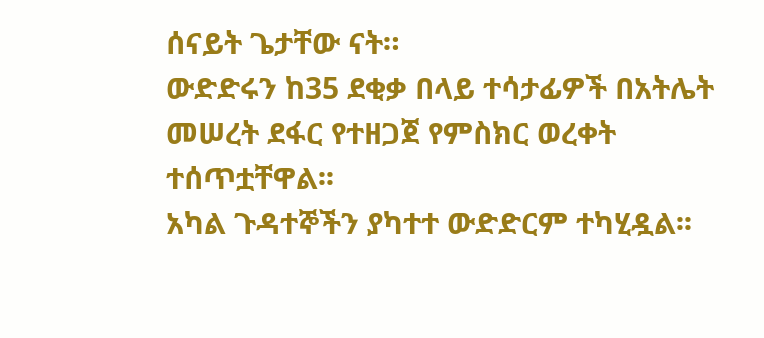ሰናይት ጌታቸው ናት።
ውድድሩን ከ35 ደቂቃ በላይ ተሳታፊዎች በአትሌት መሠረት ደፋር የተዘጋጀ የምስክር ወረቀት ተሰጥቷቸዋል፡፡
አካል ጉዳተኞችን ያካተተ ውድድርም ተካሂዷል፡፡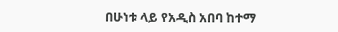በሁነቱ ላይ የአዲስ አበባ ከተማ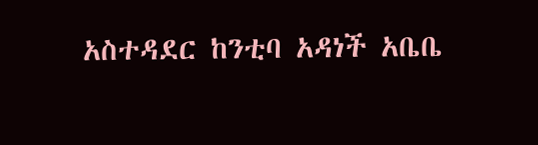አስተዳደር ከንቲባ አዳነች አቤቤ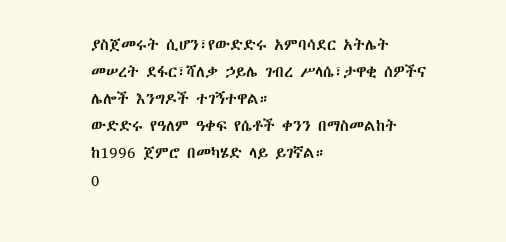ያስጀመሩት ሲሆን፣የውድድሩ አምባሳደር አትሌት መሠረት ደፋር፣ሻለቃ ኃይሌ ገብረ ሥላሴ፣ታዋቂ ሰዎችና ሌሎች እንግዶች ተገኝተዋል።
ውድድሩ የዓለም ዓቀፍ የሴቶች ቀንን በማስመልከት ከ1996 ጀምሮ በመካሄድ ላይ ይገኛል።
0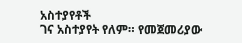አስተያየቶች
ገና አስተያየት የለም። የመጀመሪያው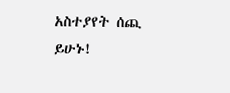አስተያየት ሰጪ ይሁኑ!